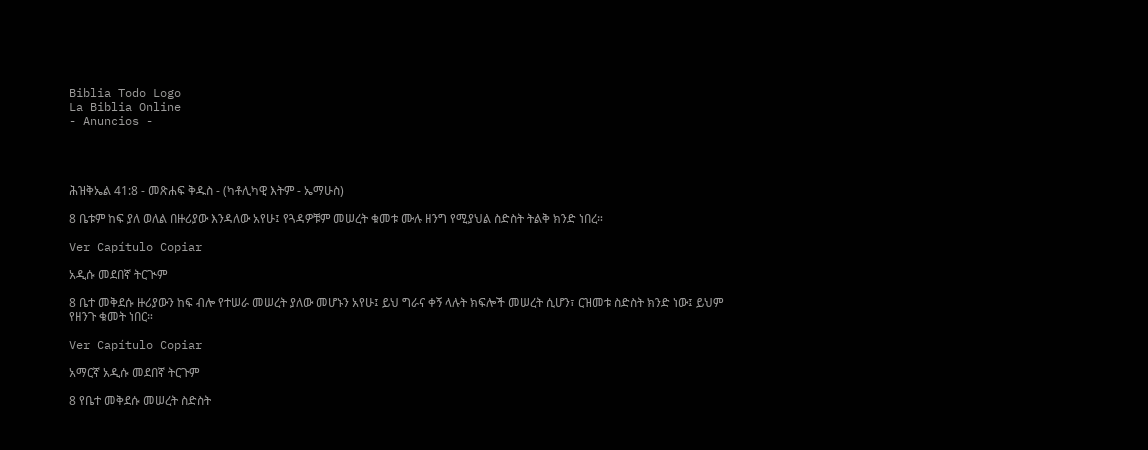Biblia Todo Logo
La Biblia Online
- Anuncios -




ሕዝቅኤል 41:8 - መጽሐፍ ቅዱስ - (ካቶሊካዊ እትም - ኤማሁስ)

8 ቤቱም ከፍ ያለ ወለል በዙሪያው እንዳለው አየሁ፤ የጓዳዎቹም መሠረት ቁመቱ ሙሉ ዘንግ የሚያህል ስድስት ትልቅ ክንድ ነበረ።

Ver Capítulo Copiar

አዲሱ መደበኛ ትርጒም

8 ቤተ መቅደሱ ዙሪያውን ከፍ ብሎ የተሠራ መሠረት ያለው መሆኑን አየሁ፤ ይህ ግራና ቀኝ ላሉት ክፍሎች መሠረት ሲሆን፣ ርዝመቱ ስድስት ክንድ ነው፤ ይህም የዘንጉ ቁመት ነበር።

Ver Capítulo Copiar

አማርኛ አዲሱ መደበኛ ትርጉም

8 የቤተ መቅደሱ መሠረት ስድስት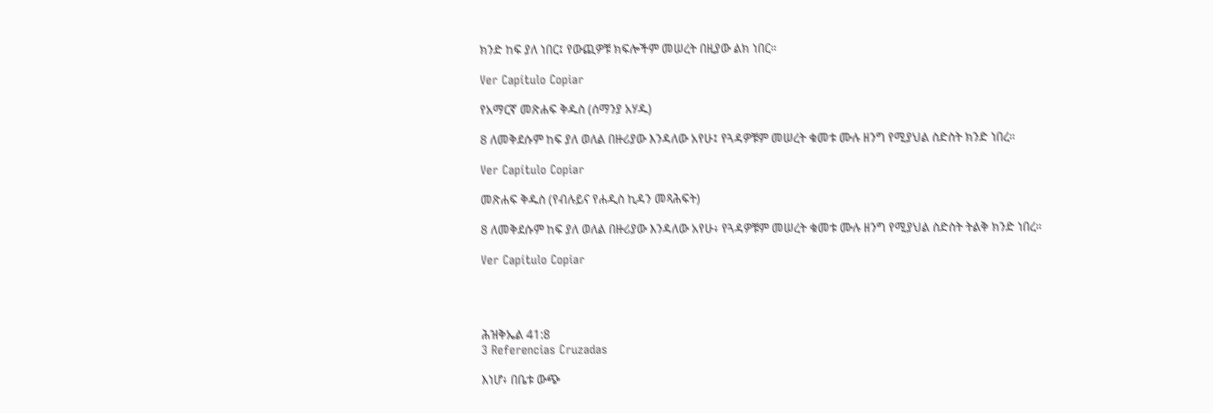ክንድ ከፍ ያለ ነበር፤ የውጪዎቹ ክፍሎችም መሠረት በዚያው ልክ ነበር።

Ver Capítulo Copiar

የአማርኛ መጽሐፍ ቅዱስ (ሰማንያ አሃዱ)

8 ለመቅደሱም ከፍ ያለ ወለል በዙሪያው እንዳለው አየሁ፤ የጓዳዎቹም መሠረት ቁመቱ ሙሉ ዘንግ የሚያህል ስድስት ክንድ ነበረ።

Ver Capítulo Copiar

መጽሐፍ ቅዱስ (የብሉይና የሐዲስ ኪዳን መጻሕፍት)

8 ለመቅደሱም ከፍ ያለ ወለል በዙሪያው እንዳለው አየሁ፥ የጓዳዎቹም መሠረት ቁመቱ ሙሉ ዘንግ የሚያህል ስድስት ትልቅ ክንድ ነበረ።

Ver Capítulo Copiar




ሕዝቅኤል 41:8
3 Referencias Cruzadas

እነሆ፥ በቤቱ ውጭ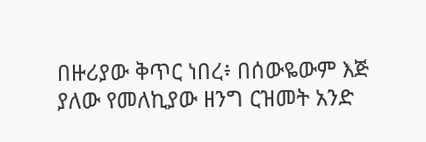በዙሪያው ቅጥር ነበረ፥ በሰውዬውም እጅ ያለው የመለኪያው ዘንግ ርዝመት አንድ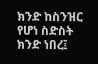ክንድ ከስንዝር የሆነ ስድስት ክንድ ነበረ፤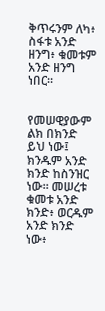ቅጥሩንም ለካ፥ ስፋቱ አንድ ዘንግ፥ ቁመቱም አንድ ዘንግ ነበር።


የመሠዊያውም ልክ በክንድ ይህ ነው፤ ክንዱም አንድ ክንድ ከስንዝር ነው። መሠረቱ ቁመቱ አንድ ክንድ፥ ወርዱም አንድ ክንድ ነው፥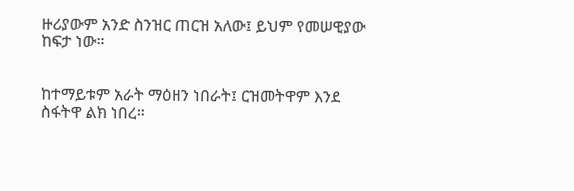ዙሪያውም አንድ ስንዝር ጠርዝ አለው፤ ይህም የመሠዊያው ከፍታ ነው።


ከተማይቱም አራት ማዕዘን ነበራት፤ ርዝመትዋም እንደ ስፋትዋ ልክ ነበረ።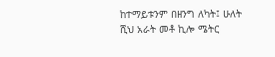ከተማይቱንም በዘንግ ለካት፤ ሁለት ሺህ አራት መቶ ኪሎ ሜትር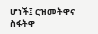ሆነች፤ ርዝመትዋና ስፋትዋ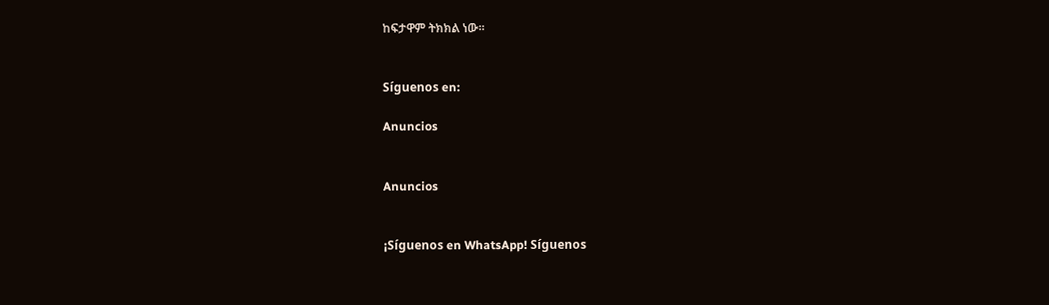ከፍታዋም ትክክል ነው።


Síguenos en:

Anuncios


Anuncios


¡Síguenos en WhatsApp! Síguenos